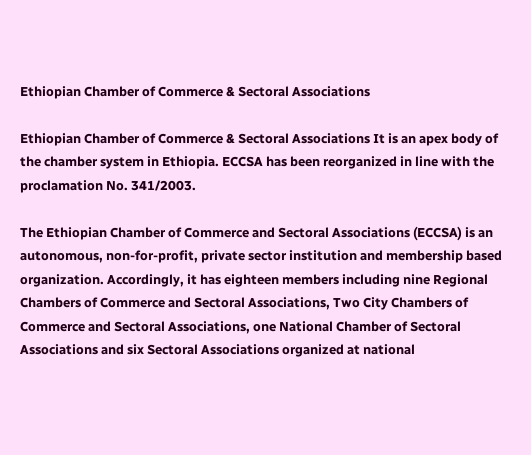Ethiopian Chamber of Commerce & Sectoral Associations

Ethiopian Chamber of Commerce & Sectoral Associations It is an apex body of the chamber system in Ethiopia. ECCSA has been reorganized in line with the proclamation No. 341/2003.

The Ethiopian Chamber of Commerce and Sectoral Associations (ECCSA) is an autonomous, non-for-profit, private sector institution and membership based organization. Accordingly, it has eighteen members including nine Regional Chambers of Commerce and Sectoral Associations, Two City Chambers of Commerce and Sectoral Associations, one National Chamber of Sectoral Associations and six Sectoral Associations organized at national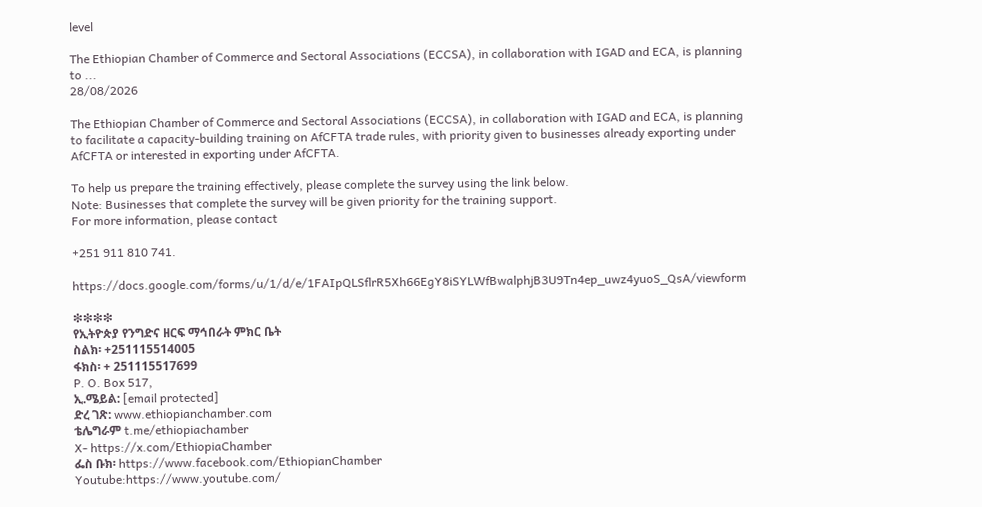level

The Ethiopian Chamber of Commerce and Sectoral Associations (ECCSA), in collaboration with IGAD and ECA, is planning to ...
28/08/2026

The Ethiopian Chamber of Commerce and Sectoral Associations (ECCSA), in collaboration with IGAD and ECA, is planning to facilitate a capacity-building training on AfCFTA trade rules, with priority given to businesses already exporting under AfCFTA or interested in exporting under AfCFTA.

To help us prepare the training effectively, please complete the survey using the link below.
Note: Businesses that complete the survey will be given priority for the training support.
For more information, please contact

+251 911 810 741.

https://docs.google.com/forms/u/1/d/e/1FAIpQLSflrR5Xh66EgY8iSYLWfBwalphjB3U9Tn4ep_uwz4yuoS_QsA/viewform

❇❇❇❇
የኢትዮጵያ የንግድና ዘርፍ ማኅበራት ምክር ቤት
ስልክ፡ +251115514005
ፋክስ፡ + 251115517699
P. O. Box 517,
ኢ.ሜይል: [email protected]
ድረ ገጽ: www.ethiopianchamber.com
ቴሌግራም t.me/ethiopiachamber
X- https://x.com/EthiopiaChamber
ፌስ ቡክ፡ https://www.facebook.com/EthiopianChamber
Youtube:https://www.youtube.com/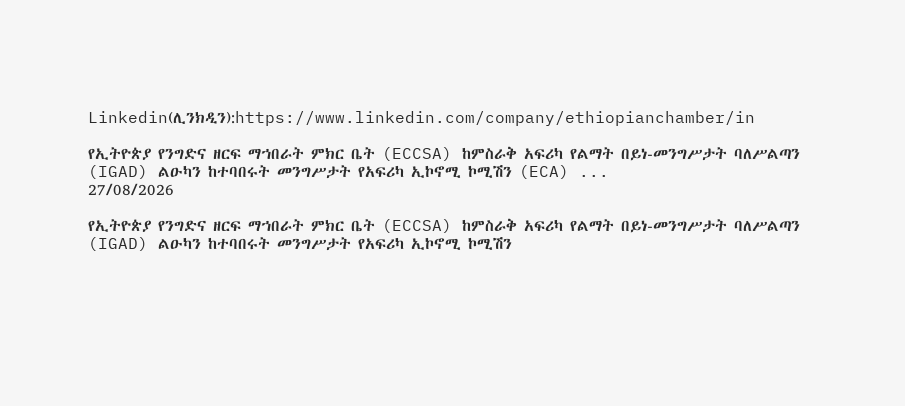Linkedin(ሊንክዲን):https://www.linkedin.com/company/ethiopianchamber/in

የኢትዮጵያ የንግድና ዘርፍ ማኀበራት ምክር ቤት (ECCSA) ከምስራቅ አፍሪካ የልማት በይነ-መንግሥታት ባለሥልጣን (IGAD) ልዑካን ከተባበሩት መንግሥታት የአፍሪካ ኢኮኖሚ ኮሚሽን (ECA) ...
27/08/2026

የኢትዮጵያ የንግድና ዘርፍ ማኀበራት ምክር ቤት (ECCSA) ከምስራቅ አፍሪካ የልማት በይነ-መንግሥታት ባለሥልጣን (IGAD) ልዑካን ከተባበሩት መንግሥታት የአፍሪካ ኢኮኖሚ ኮሚሽን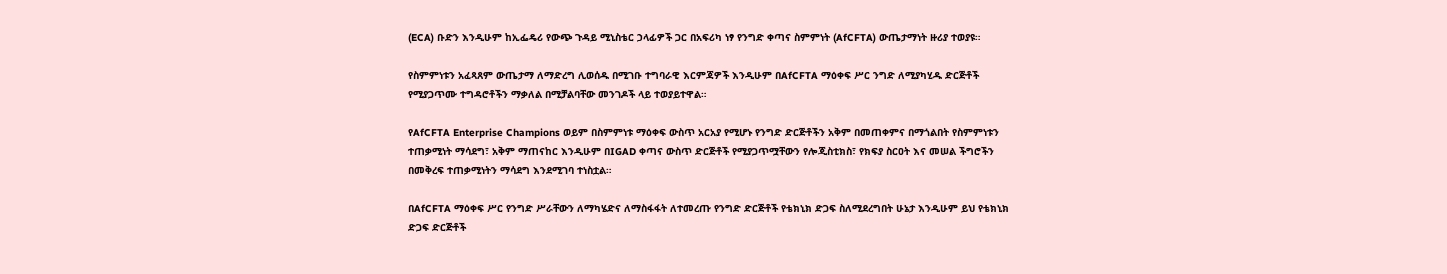(ECA) ቡድን እንዲሁም ከኢፌዴሪ የውጭ ጉዳይ ሚኒስቴር ኃላፊዎች ጋር በአፍሪካ ነፃ የንግድ ቀጣና ስምምነት (AfCFTA) ውጤታማነት ዙሪያ ተወያዩ።

የስምምነቱን አፈጻጸም ውጤታማ ለማድረግ ሊወሰዱ በሚገቡ ተግባራዊ እርምጃዎች እንዲሁም በAfCFTA ማዕቀፍ ሥር ንግድ ለሚያካሂዱ ድርጅቶች የሚያጋጥሙ ተግዳሮቶችን ማቃለል በሚቻልባቸው መንገዶች ላይ ተወያይተዋል።

የAfCFTA Enterprise Champions ወይም በስምምነቱ ማዕቀፍ ውስጥ አርአያ የሚሆኑ የንግድ ድርጅቶችን አቅም በመጠቀምና በማጎልበት የስምምነቱን ተጠቃሚነት ማሳደግ፣ አቅም ማጠናከር እንዲሁም በIGAD ቀጣና ውስጥ ድርጅቶች የሚያጋጥሟቸውን የሎጂስቲክስ፣ የክፍያ ስርዐት እና መሠል ችግሮችን በመቅረፍ ተጠቃሚነትን ማሳደግ እንደሚገባ ተነስቷል።

በAfCFTA ማዕቀፍ ሥር የንግድ ሥራቸውን ለማካሄድና ለማስፋፋት ለተመረጡ የንግድ ድርጅቶች የቴክኒክ ድጋፍ ስለሚደረግበት ሁኔታ እንዲሁም ይህ የቴክኒክ ድጋፍ ድርጅቶች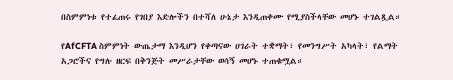በስምምነቱ የተፈጠሩ የገበያ እድሎችን በተሻለ ሁኔታ እንዲጠቀሙ የሚያስችላቸው መሆኑ ተገልጿል።

የAfCFTA ስምምነት ውጤታማ እንዲሆን የቀጣናው ሀገራት ተቋማት፣ የመንግሥት አካላት፣ የልማት አጋሮችና የግሉ ዘርፍ በቅንጅት መሥራታቸው ወሳኝ መሆኑ ተጠቁሟል።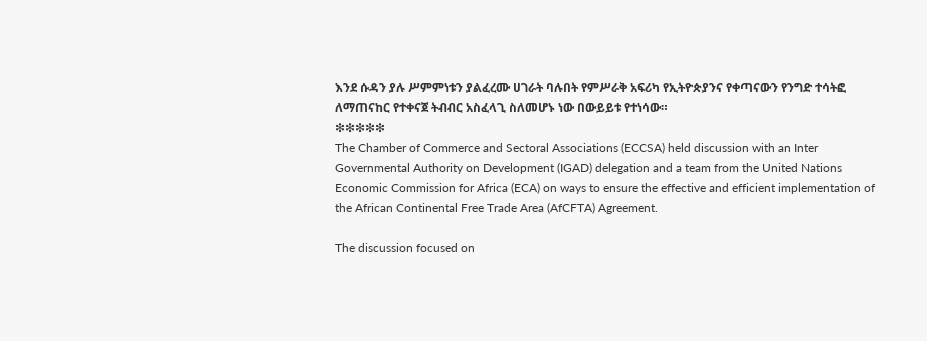እንደ ሱዳን ያሉ ሥምምነቱን ያልፈረሙ ሀገራት ባሉበት የምሥራቅ አፍሪካ የኢትዮጵያንና የቀጣናውን የንግድ ተሳትፎ ለማጠናከር የተቀናጀ ትብብር አስፈላጊ ስለመሆኑ ነው በውይይቱ የተነሳው።
❇❇❇❇❇
The Chamber of Commerce and Sectoral Associations (ECCSA) held discussion with an Inter Governmental Authority on Development (IGAD) delegation and a team from the United Nations Economic Commission for Africa (ECA) on ways to ensure the effective and efficient implementation of the African Continental Free Trade Area (AfCFTA) Agreement.

The discussion focused on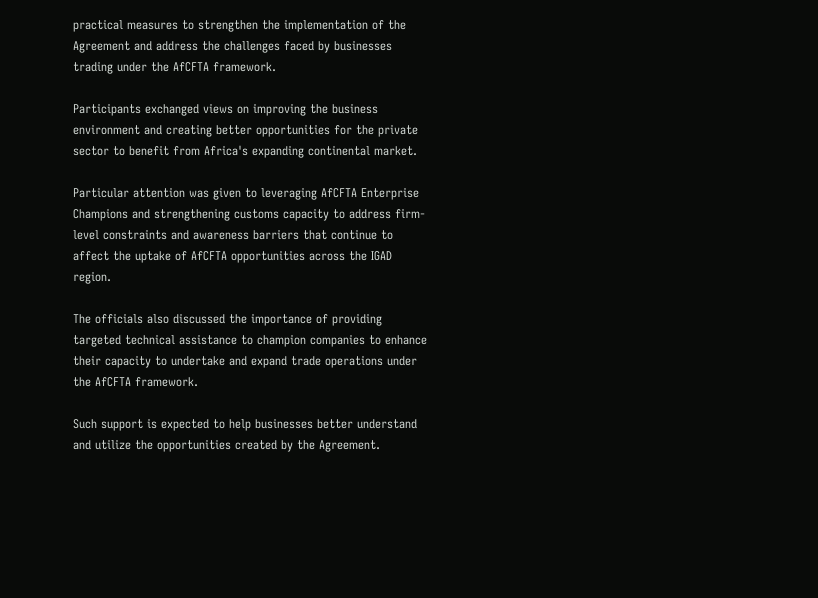practical measures to strengthen the implementation of the Agreement and address the challenges faced by businesses trading under the AfCFTA framework.

Participants exchanged views on improving the business environment and creating better opportunities for the private sector to benefit from Africa's expanding continental market.

Particular attention was given to leveraging AfCFTA Enterprise Champions and strengthening customs capacity to address firm-level constraints and awareness barriers that continue to affect the uptake of AfCFTA opportunities across the IGAD region.

The officials also discussed the importance of providing targeted technical assistance to champion companies to enhance their capacity to undertake and expand trade operations under the AfCFTA framework.

Such support is expected to help businesses better understand and utilize the opportunities created by the Agreement.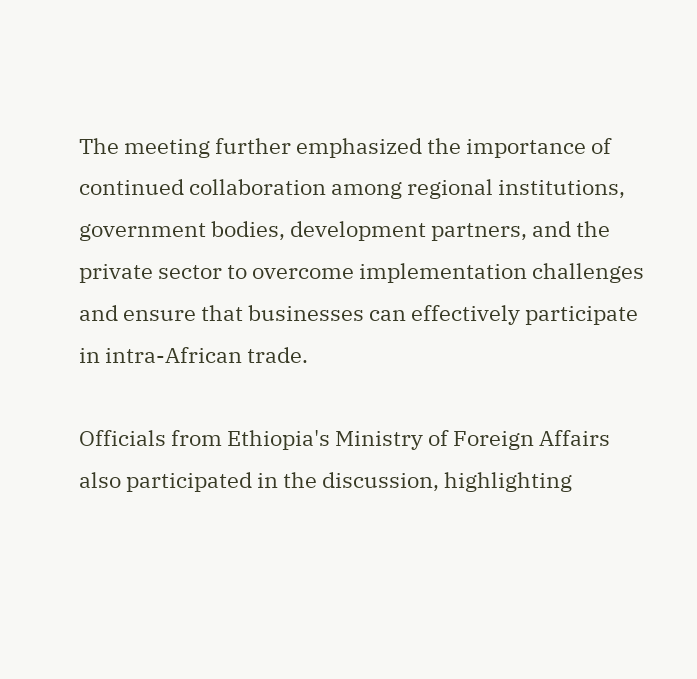The meeting further emphasized the importance of continued collaboration among regional institutions, government bodies, development partners, and the private sector to overcome implementation challenges and ensure that businesses can effectively participate in intra-African trade.

Officials from Ethiopia's Ministry of Foreign Affairs also participated in the discussion, highlighting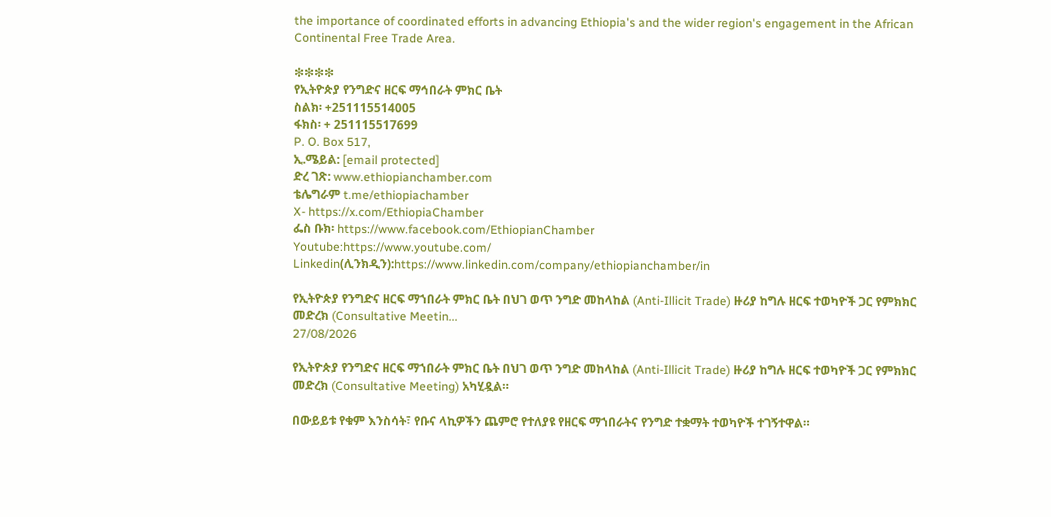the importance of coordinated efforts in advancing Ethiopia's and the wider region's engagement in the African Continental Free Trade Area.

❇❇❇❇
የኢትዮጵያ የንግድና ዘርፍ ማኅበራት ምክር ቤት
ስልክ፡ +251115514005
ፋክስ፡ + 251115517699
P. O. Box 517,
ኢ.ሜይል: [email protected]
ድረ ገጽ: www.ethiopianchamber.com
ቴሌግራም t.me/ethiopiachamber
X- https://x.com/EthiopiaChamber
ፌስ ቡክ፡ https://www.facebook.com/EthiopianChamber
Youtube:https://www.youtube.com/
Linkedin(ሊንክዲን):https://www.linkedin.com/company/ethiopianchamber/in

የኢትዮጵያ የንግድና ዘርፍ ማኀበራት ምክር ቤት በህገ ወጥ ንግድ መከላከል (Anti-Illicit Trade) ዙሪያ ከግሉ ዘርፍ ተወካዮች ጋር የምክክር መድረክ (Consultative Meetin...
27/08/2026

የኢትዮጵያ የንግድና ዘርፍ ማኀበራት ምክር ቤት በህገ ወጥ ንግድ መከላከል (Anti-Illicit Trade) ዙሪያ ከግሉ ዘርፍ ተወካዮች ጋር የምክክር መድረክ (Consultative Meeting) አካሂዷል።

በውይይቱ የቁም እንስሳት፣ የቡና ላኪዎችን ጨምሮ የተለያዩ የዘርፍ ማኀበራትና የንግድ ተቋማት ተወካዮች ተገኝተዋል።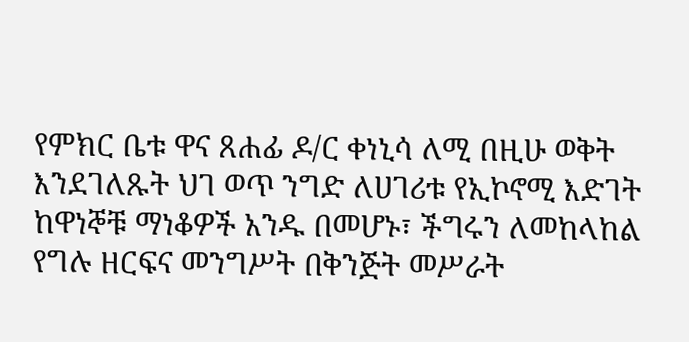የምክር ቤቱ ዋና ጸሐፊ ዶ/ር ቀነኒሳ ለሚ በዚሁ ወቅት እንደገለጹት ህገ ወጥ ንግድ ለሀገሪቱ የኢኮኖሚ እድገት ከዋነኞቹ ማነቆዎች አንዱ በመሆኑ፣ ችግሩን ለመከላከል የግሉ ዘርፍና መንግሥት በቅንጅት መሥራት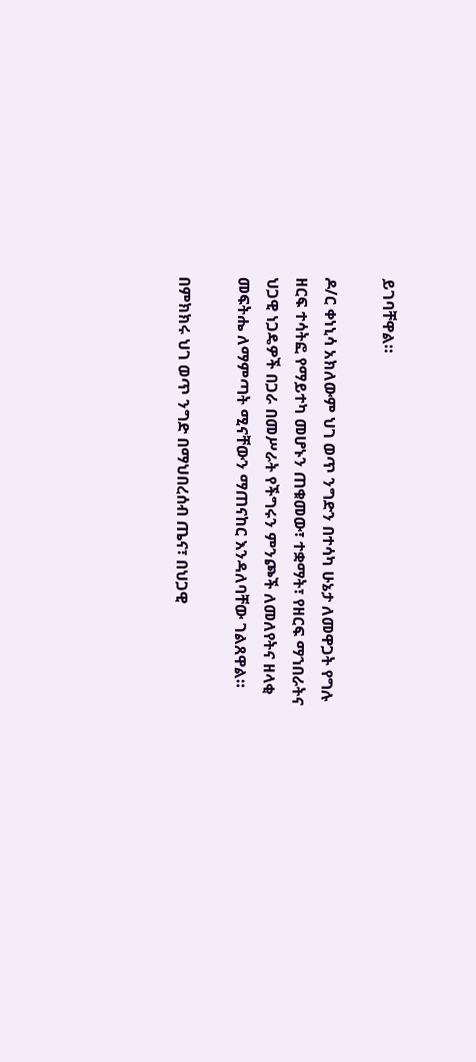ይገባቸዋል።

ዶ/ር ቀነኒሳ አክለውም ህገ ወጥ ንግድን በተሳካ ሁኔታ ለመዋጋት የግሉ ዘርፍ ተሳትፎ የማይተካ መሆኑን ጠቁመው፣ ተቋማት፣ የዘርፍ ማኀበራትና ህጋዊ ነጋዴዎች በጋራ በመሥራት የችግሩን ምንጮች ለመለየትና ዘላቂ መፍትሔ ለማምጣት ሚናቸውን ማጠናከር እንዳለባቸው ገልጸዋል።

በምክክሩ ህገ ወጥ ንግድ በማህበረሰብ ጤና፣ በህጋዊ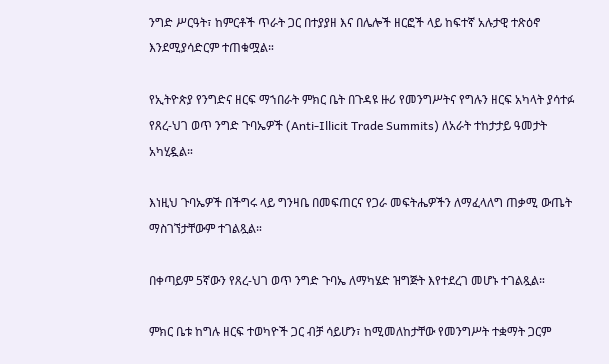ንግድ ሥርዓት፣ ከምርቶች ጥራት ጋር በተያያዘ እና በሌሎች ዘርፎች ላይ ከፍተኛ አሉታዊ ተጽዕኖ እንደሚያሳድርም ተጠቁሟል።

የኢትዮጵያ የንግድና ዘርፍ ማኀበራት ምክር ቤት በጉዳዩ ዙሪ የመንግሥትና የግሉን ዘርፍ አካላት ያሳተፉ የጸረ-ህገ ወጥ ንግድ ጉባኤዎች (Anti-Illicit Trade Summits) ለአራት ተከታታይ ዓመታት አካሂዷል።

እነዚህ ጉባኤዎች በችግሩ ላይ ግንዛቤ በመፍጠርና የጋራ መፍትሔዎችን ለማፈላለግ ጠቃሚ ውጤት ማስገኘታቸውም ተገልጿል።

በቀጣይም 5ኛውን የጸረ-ህገ ወጥ ንግድ ጉባኤ ለማካሄድ ዝግጅት እየተደረገ መሆኑ ተገልጿል።

ምክር ቤቱ ከግሉ ዘርፍ ተወካዮች ጋር ብቻ ሳይሆን፣ ከሚመለከታቸው የመንግሥት ተቋማት ጋርም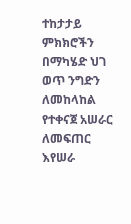ተከታታይ ምክክሮችን በማካሄድ ህገ ወጥ ንግድን ለመከላከል የተቀናጀ አሠራር ለመፍጠር እየሠራ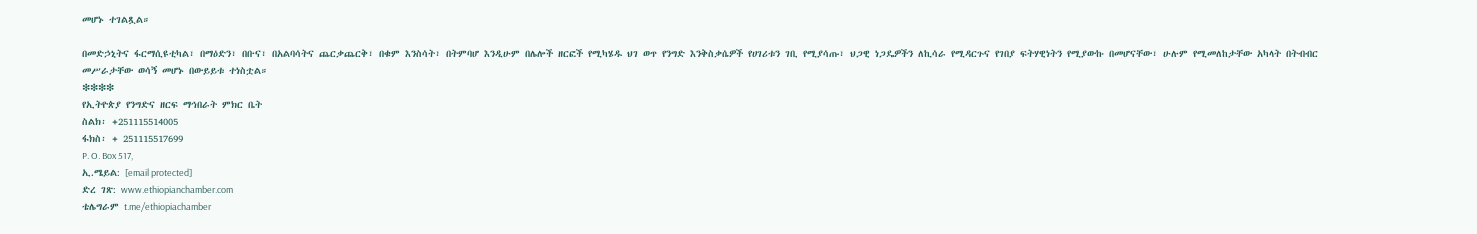መሆኑ ተገልጿል።

በመድኃኒትና ፋርማሲዩቲካል፣ በማዕድን፣ በቡና፣ በአልባሳትና ጨርቃጨርቅ፣ በቁም እንስሳት፣ በትምባሆ እንዲሁም በሌሎች ዘርፎች የሚካሄዱ ህገ ወጥ የንግድ እንቅስቃሴዎች የሀገሪቱን ገቢ የሚያሳጡ፣ ህጋዊ ነጋዴዎችን ለኪሳራ የሚዳርጉና የገበያ ፍትሃዊነትን የሚያውኩ በመሆናቸው፣ ሁሉም የሚመለከታቸው አካላት በትብብር መሥራታቸው ወሳኝ መሆኑ በውይይቱ ተነስቷል።
❇❇❇❇
የኢትዮጵያ የንግድና ዘርፍ ማኅበራት ምክር ቤት
ስልክ፡ +251115514005
ፋክስ፡ + 251115517699
P. O. Box 517,
ኢ.ሜይል: [email protected]
ድረ ገጽ: www.ethiopianchamber.com
ቴሌግራም t.me/ethiopiachamber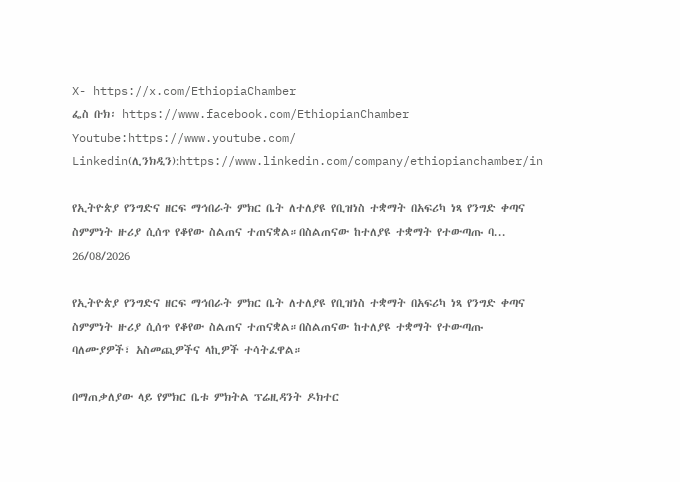X- https://x.com/EthiopiaChamber
ፌስ ቡክ፡ https://www.facebook.com/EthiopianChamber
Youtube:https://www.youtube.com/
Linkedin(ሊንክዲን):https://www.linkedin.com/company/ethiopianchamber/in

የኢትዮጵያ የንግድና ዘርፍ ማኅበራት ምክር ቤት ለተለያዩ የቢዝነስ ተቋማት በአፍሪካ ነጻ የንግድ ቀጣና ስምምነት ዙሪያ ሲሰጥ የቆየው ስልጠና ተጠናቋል።በስልጠናው ከተለያዩ ተቋማት የተውጣጡ ባ...
26/08/2026

የኢትዮጵያ የንግድና ዘርፍ ማኅበራት ምክር ቤት ለተለያዩ የቢዝነስ ተቋማት በአፍሪካ ነጻ የንግድ ቀጣና ስምምነት ዙሪያ ሲሰጥ የቆየው ስልጠና ተጠናቋል።በስልጠናው ከተለያዩ ተቋማት የተውጣጡ ባለሙያዎች፣ አስመጪዎችና ላኪዎች ተሳትፈዋል።

በማጠቃለያው ላይ የምክር ቤቱ ምክትል ፕሬዚዳንት ዶክተር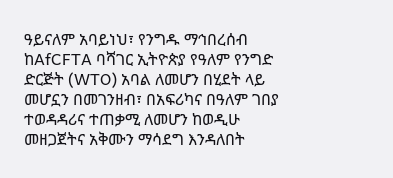ዓይናለም አባይነህ፣ የንግዱ ማኅበረሰብ ከAfCFTA ባሻገር ኢትዮጵያ የዓለም የንግድ ድርጅት (WTO) አባል ለመሆን በሂደት ላይ መሆኗን በመገንዘብ፣ በአፍሪካና በዓለም ገበያ ተወዳዳሪና ተጠቃሚ ለመሆን ከወዲሁ መዘጋጀትና አቅሙን ማሳደግ እንዳለበት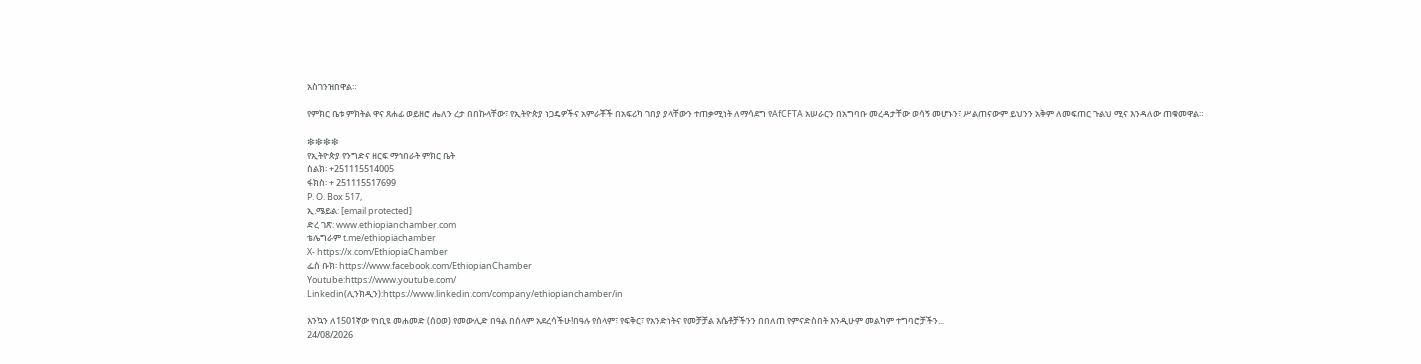አስገንዝበዋል።

የምክር ቤቱ ምክትል ዋና ጸሐፊ ወይዘሮ ሔለን ረታ በበኩላቸው፣ የኢትዮጵያ ነጋዴዎችና አምራቾች በአፍሪካ ገበያ ያላቸውን ተጠቃሚነት ለማሳደግ የAfCFTA አሠራርን በአግባቡ መረዳታቸው ወሳኝ መሆኑን፣ ሥልጠናውም ይህንን አቅም ለመፍጠር ጉልህ ሚና እንዳለው ጠቁመዋል።

❇❇❇❇
የኢትዮጵያ የንግድና ዘርፍ ማኅበራት ምክር ቤት
ስልክ፡ +251115514005
ፋክስ፡ + 251115517699
P. O. Box 517,
ኢ.ሜይል: [email protected]
ድረ ገጽ: www.ethiopianchamber.com
ቴሌግራም t.me/ethiopiachamber
X- https://x.com/EthiopiaChamber
ፌስ ቡክ፡ https://www.facebook.com/EthiopianChamber
Youtube:https://www.youtube.com/
Linkedin(ሊንክዲን):https://www.linkedin.com/company/ethiopianchamber/in

እንኳን ለ1501ኛው የነቢዩ መሐመድ (ሰዐወ) የመውሊድ በዓል በሰላም አደረሳችሁ!በዓሉ የሰላም፣ የፍቅር፣ የአንድነትና የመቻቻል እሴቶቻችንን በበለጠ የምናድስበት እንዲሁም መልካም ተግባሮቻችን...
24/08/2026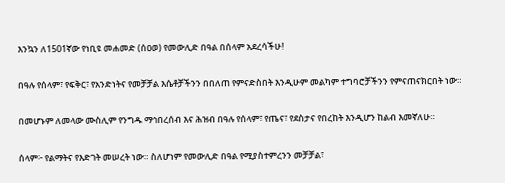እንኳን ለ1501ኛው የነቢዩ መሐመድ (ሰዐወ) የመውሊድ በዓል በሰላም አደረሳችሁ!

በዓሉ የሰላም፣ የፍቅር፣ የአንድነትና የመቻቻል እሴቶቻችንን በበለጠ የምናድስበት እንዲሁም መልካም ተግባሮቻችንን የምናጠናክርበት ነው።

በመሆኑም ለመላው ሙስሊም የንግዱ ማኅበረሰብ እና ሕዝብ በዓሉ የሰላም፣ የጤና፣ የደስታና የበረከት እንዲሆን ከልብ እመኛለሁ።

ሰላም፦ የልማትና የእድገት መሠረት ነው። ስለሆነም የመውሊድ በዓል የሚያስተምረንን መቻቻል፣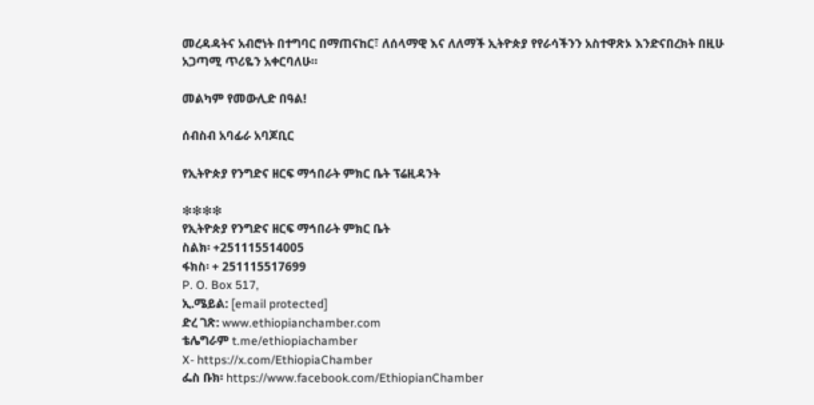መረዳዳትና አብሮነት በተግባር በማጠናከር፣ ለሰላማዊ እና ለለማች ኢትዮጵያ የየራሳችንን አስተዋጽኦ እንድናበረክት በዚሁ አጋጣሚ ጥሪዬን አቀርባለሁ።

መልካም የመውሊድ በዓል!

ሰብስብ አባፊራ አባጆቢር

የኢትዮጵያ የንግድና ዘርፍ ማኅበራት ምክር ቤት ፕሬዚዳንት

❇❇❇❇
የኢትዮጵያ የንግድና ዘርፍ ማኅበራት ምክር ቤት
ስልክ፡ +251115514005
ፋክስ፡ + 251115517699
P. O. Box 517,
ኢ.ሜይል: [email protected]
ድረ ገጽ: www.ethiopianchamber.com
ቴሌግራም t.me/ethiopiachamber
X- https://x.com/EthiopiaChamber
ፌስ ቡክ፡ https://www.facebook.com/EthiopianChamber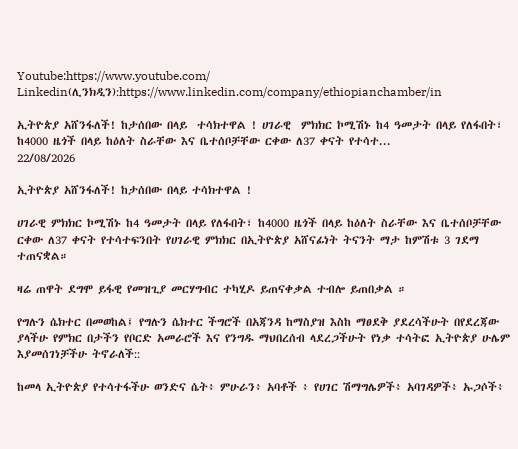Youtube:https://www.youtube.com/
Linkedin(ሊንክዲን):https://www.linkedin.com/company/ethiopianchamber/in

ኢትዮጵያ አሸንፋለች! ከታሰበው በላይ  ተሳክተዋል ! ሀገራዊ  ምክክር ኮሚሽኑ ከ4 ዓመታት በላይ የለፋበት፣ ከ4000 ዜጎች በላይ ከዕለት ስራቸው እና ቤተሰቦቻቸው ርቀው ለ37 ቀናት የተሳተ...
22/08/2026

ኢትዮጵያ አሸንፋለች! ከታሰበው በላይ ተሳክተዋል !

ሀገራዊ ምክክር ኮሚሽኑ ከ4 ዓመታት በላይ የለፋበት፣ ከ4000 ዜጎች በላይ ከዕለት ስራቸው እና ቤተሰቦቻቸው ርቀው ለ37 ቀናት የተሳተፍንበት የሀገራዊ ምክክር በኢትዮጵያ አሸናፊነት ትናንት ማታ ከምሽቱ 3 ገደማ ተጠናቋል።

ዛሬ ጠዋት ደግሞ ይፋዊ የመዝጊያ መርሃግብር ተካሂዶ ይጠናቀቃል ተብሎ ይጠበቃል ።

የግሉን ሴክተር በመወከል፤ የግሉን ሴክተር ችግሮች በአጃንዳ ከማስያዝ እስከ ማፀደቅ ያደረሳችሁት በየደረጃው ያላችሁ የምክር በታችን የቦርድ አመራሮች እና የንግዱ ማህበረሰብ ላደረጋችሁት የነቃ ተሳትፎ ኢትዮጵያ ሁሌም እያመሰገነቻችሁ ትኖራለች::

ከመላ ኢትዮጵያ የተሳተፋችሁ ወንድና ሴት፥ ምሁራን፥ አባቶች ፥ የሀገር ሽማግሌዎች፥ አባገዳዎች፥ ኡጋሶች፥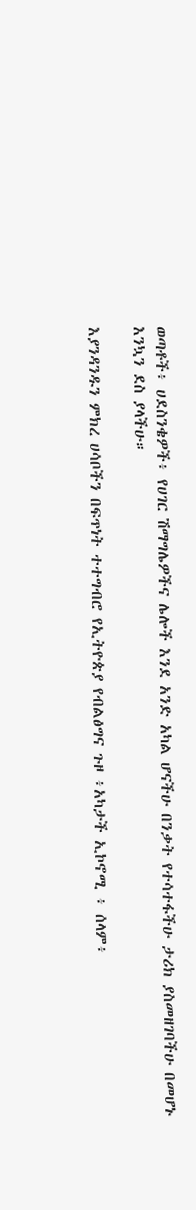ወጣቶች፥ ሀደስንቄዎች፥ የሀገር ሽማግሌዎችና ሌሎች እንደ አንድ አካል ሆናችሁ በንቃት የተሳተፋችሁ ታሪክ ያስመዘገባችሁ በመሆኑ እንኳን ደስ ያላችሁ።

እያንዳንዱን ምክረ ሀሳቦችን በፍጥነት ተተግብሮ የኢትዮጵያ የብልፅግና ጉዞ ፥አካታች ኢኮኖሚ ፥ ሰላም፥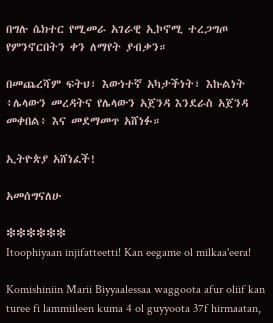በግሉ ሴክተር የሚመራ አገራዊ ኢኮኖሚ ተረጋግጦ የምንኖርበትን ቀን ለማየት ያብቃን።

በመጨረሻም ፍትህ፣ እውነተኛ አካታችነት፣ እኩልነት ፥ሌላውን መረዳትና የሌላውን አጀንዳ እንደራስ አጀንዳ መቀበል፥ እና መደማመጥ አሸነፉ።

ኢትዮጵያ አሸነፈች!

አመሰግናለሁ

❇❇❇❇❇❇
Itoophiyaan injifatteetti! Kan eegame ol milkaa'eera!

Komishiniin Marii Biyyaalessaa waggoota afur oliif kan turee fi lammiileen kuma 4 ol guyyoota 37f hirmaatan,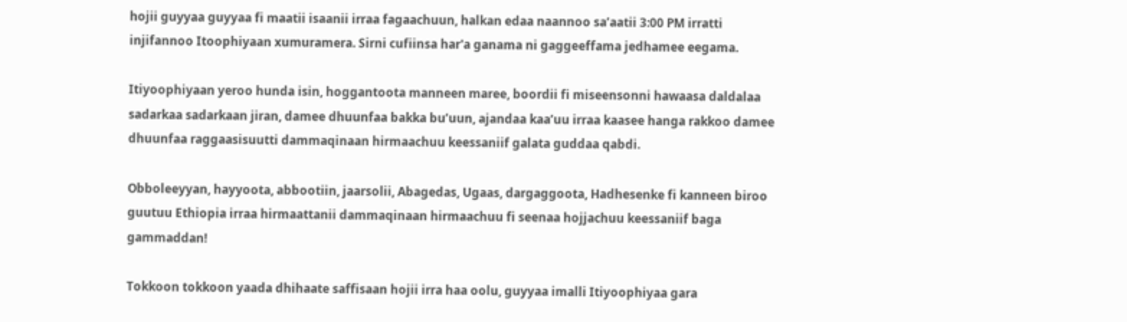hojii guyyaa guyyaa fi maatii isaanii irraa fagaachuun, halkan edaa naannoo sa’aatii 3:00 PM irratti injifannoo Itoophiyaan xumuramera. Sirni cufiinsa har'a ganama ni gaggeeffama jedhamee eegama.

Itiyoophiyaan yeroo hunda isin, hoggantoota manneen maree, boordii fi miseensonni hawaasa daldalaa sadarkaa sadarkaan jiran, damee dhuunfaa bakka bu’uun, ajandaa kaa’uu irraa kaasee hanga rakkoo damee dhuunfaa raggaasisuutti dammaqinaan hirmaachuu keessaniif galata guddaa qabdi.

Obboleeyyan, hayyoota, abbootiin, jaarsolii, Abagedas, Ugaas, dargaggoota, Hadhesenke fi kanneen biroo guutuu Ethiopia irraa hirmaattanii dammaqinaan hirmaachuu fi seenaa hojjachuu keessaniif baga gammaddan!

Tokkoon tokkoon yaada dhihaate saffisaan hojii irra haa oolu, guyyaa imalli Itiyoophiyaa gara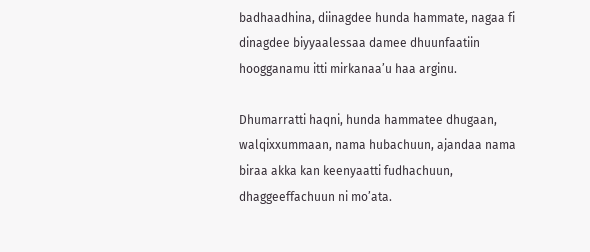badhaadhina, diinagdee hunda hammate, nagaa fi dinagdee biyyaalessaa damee dhuunfaatiin hoogganamu itti mirkanaa’u haa arginu.

Dhumarratti haqni, hunda hammatee dhugaan, walqixxummaan, nama hubachuun, ajandaa nama biraa akka kan keenyaatti fudhachuun, dhaggeeffachuun ni mo’ata.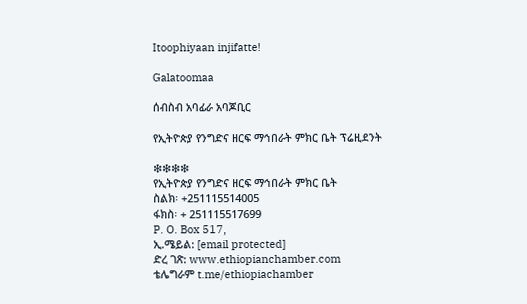Itoophiyaan injifatte!

Galatoomaa

ሰብስብ አባፊራ አባጆቢር

የኢትዮጵያ የንግድና ዘርፍ ማኅበራት ምክር ቤት ፕሬዚደንት

❇❇❇❇
የኢትዮጵያ የንግድና ዘርፍ ማኅበራት ምክር ቤት
ስልክ፡ +251115514005
ፋክስ፡ + 251115517699
P. O. Box 517,
ኢ.ሜይል: [email protected]
ድረ ገጽ: www.ethiopianchamber.com
ቴሌግራም t.me/ethiopiachamber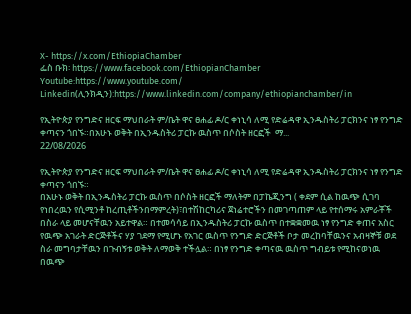X- https://x.com/EthiopiaChamber
ፌስ ቡክ፡ https://www.facebook.com/EthiopianChamber
Youtube:https://www.youtube.com/
Linkedin(ሊንክዲን):https://www.linkedin.com/company/ethiopianchamber/in

የኢትዮጵያ የንግድና ዘርፍ ማህበራት ም/ቤት ዋና ፀሐፊ ዶ/ር ቀነኒሳ ለሚ የድሬዳዋ ኢንዱስትሪ ፓርክንና ነፃ የንግድ ቀጣናን ጎበኙ።በአሁኑ ወቅት በኢንዱስትሪ ፓርኩ ዉስጥ በሶስት ዘርፎች  ማ...
22/08/2026

የኢትዮጵያ የንግድና ዘርፍ ማህበራት ም/ቤት ዋና ፀሐፊ ዶ/ር ቀነኒሳ ለሚ የድሬዳዋ ኢንዱስትሪ ፓርክንና ነፃ የንግድ ቀጣናን ጎበኙ።
በአሁኑ ወቅት በኢንዱስትሪ ፓርኩ ዉስጥ በሶስት ዘርፎች ማለትም በፓኬጂንግ ( ቀደም ሲል ከዉጭ ሲገባ የነበረዉን የሲሚንቶ ከረጢቶችንበማምረት)፣በተሽከርካሪና ጀነሬተሮችን በመገጣጠም ላይ የተሰማሩ አምራቾች በስራ ላይ መሆናቸዉን አይተዋል። በተመሳሳይ በኢንዱስትሪ ፓርኩ ዉስጥ በተቋቋመዉ ነፃ የንግድ ቀጠና አስር የዉጭ አገራት ድርጅቶችና ሃያ ገደማ የሚሆኑ የአገር ዉስጥ የንግድ ድርጅቶች ቦታ መረከባቸዉንና አብዛኞቹ ወደ ስራ መግባታቸዉን በጉብኝቱ ወቅት ለማወቅ ተችሏል። በነፃ የንግድ ቀጣናዉ ዉስጥ ግብይቱ የሚከናወነዉ በዉጭ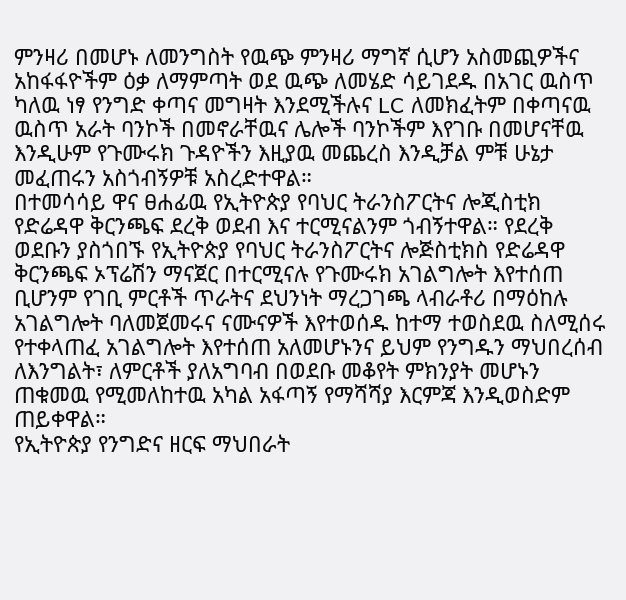ምንዛሪ በመሆኑ ለመንግስት የዉጭ ምንዛሪ ማግኛ ሲሆን አስመጪዎችና አከፋፋዮችም ዕቃ ለማምጣት ወደ ዉጭ ለመሄድ ሳይገደዱ በአገር ዉስጥ ካለዉ ነፃ የንግድ ቀጣና መግዛት እንደሚችሉና LC ለመክፈትም በቀጣናዉ ዉስጥ አራት ባንኮች በመኖራቸዉና ሌሎች ባንኮችም እየገቡ በመሆናቸዉ እንዲሁም የጉሙሩክ ጉዳዮችን እዚያዉ መጨረስ እንዲቻል ምቹ ሁኔታ መፈጠሩን አስጎብኝዎቹ አስረድተዋል።
በተመሳሳይ ዋና ፀሐፊዉ የኢትዮጵያ የባህር ትራንስፖርትና ሎጂስቲክ የድሬዳዋ ቅርንጫፍ ደረቅ ወደብ እና ተርሚናልንም ጎብኝተዋል። የደረቅ ወደቡን ያስጎበኙ የኢትዮጵያ የባህር ትራንስፖርትና ሎጅስቲክስ የድሬዳዋ ቅርንጫፍ ኦፕሬሽን ማናጀር በተርሚናሉ የጉሙሩክ አገልግሎት እየተሰጠ ቢሆንም የገቢ ምርቶች ጥራትና ደህንነት ማረጋገጫ ላብራቶሪ በማዕከሉ አገልግሎት ባለመጀመሩና ናሙናዎች እየተወሰዱ ከተማ ተወስደዉ ስለሚሰሩ የተቀላጠፈ አገልግሎት እየተሰጠ አለመሆኑንና ይህም የንግዱን ማህበረሰብ ለእንግልት፣ ለምርቶች ያለአግባብ በወደቡ መቆየት ምክንያት መሆኑን ጠቁመዉ የሚመለከተዉ አካል አፋጣኝ የማሻሻያ እርምጃ እንዲወስድም ጠይቀዋል።
የኢትዮጵያ የንግድና ዘርፍ ማህበራት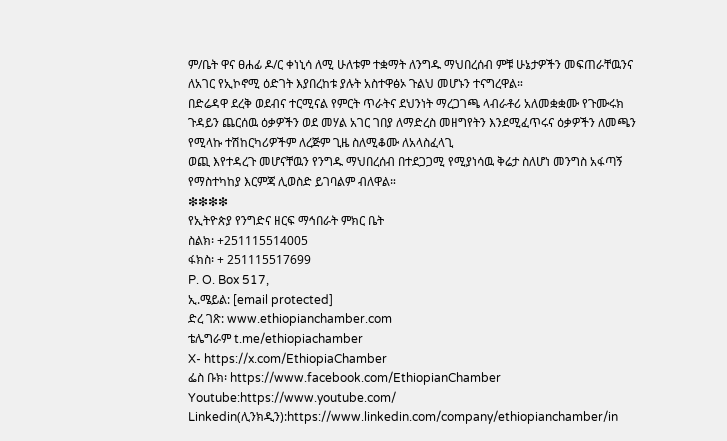ም/ቤት ዋና ፀሐፊ ዶ/ር ቀነኒሳ ለሚ ሁለቱም ተቋማት ለንግዱ ማህበረሰብ ምቹ ሁኔታዎችን መፍጠራቸዉንና ለአገር የኢኮኖሚ ዕድገት እያበረከቱ ያሉት አስተዋፅኦ ጉልህ መሆኑን ተናግረዋል።
በድሬዳዋ ደረቅ ወደብና ተርሚናል የምርት ጥራትና ደህንነት ማረጋገጫ ላብራቶሪ አለመቋቋሙ የጉሙሩክ ጉዳይን ጨርሰዉ ዕቃዎችን ወደ መሃል አገር ገበያ ለማድረስ መዘግየትን እንደሚፈጥሩና ዕቃዎችን ለመጫን የሚላኩ ተሽከርካሪዎችም ለረጅም ጊዜ ስለሚቆሙ ለአላስፈላጊ
ወጪ እየተዳረጉ መሆናቸዉን የንግዱ ማህበረሰብ በተደጋጋሚ የሚያነሳዉ ቅሬታ ስለሆነ መንግስ አፋጣኝ የማስተካከያ እርምጃ ሊወስድ ይገባልም ብለዋል።
❇❇❇❇
የኢትዮጵያ የንግድና ዘርፍ ማኅበራት ምክር ቤት
ስልክ፡ +251115514005
ፋክስ፡ + 251115517699
P. O. Box 517,
ኢ.ሜይል: [email protected]
ድረ ገጽ: www.ethiopianchamber.com
ቴሌግራም t.me/ethiopiachamber
X- https://x.com/EthiopiaChamber
ፌስ ቡክ፡ https://www.facebook.com/EthiopianChamber
Youtube:https://www.youtube.com/
Linkedin(ሊንክዲን):https://www.linkedin.com/company/ethiopianchamber/in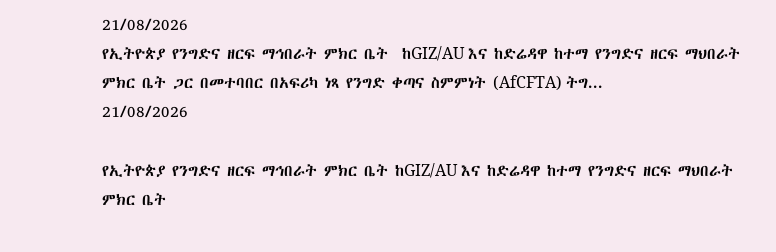21/08/2026
የኢትዮጵያ የንግድና ዘርፍ ማኅበራት ምክር ቤት  ከGIZ/AU እና ከድሬዳዋ ከተማ የንግድና ዘርፍ ማህበራት ምክር ቤት ጋር በመተባበር በአፍሪካ ነጻ የንግድ ቀጣና ስምምነት (AfCFTA) ትግ...
21/08/2026

የኢትዮጵያ የንግድና ዘርፍ ማኅበራት ምክር ቤት ከGIZ/AU እና ከድሬዳዋ ከተማ የንግድና ዘርፍ ማህበራት ምክር ቤት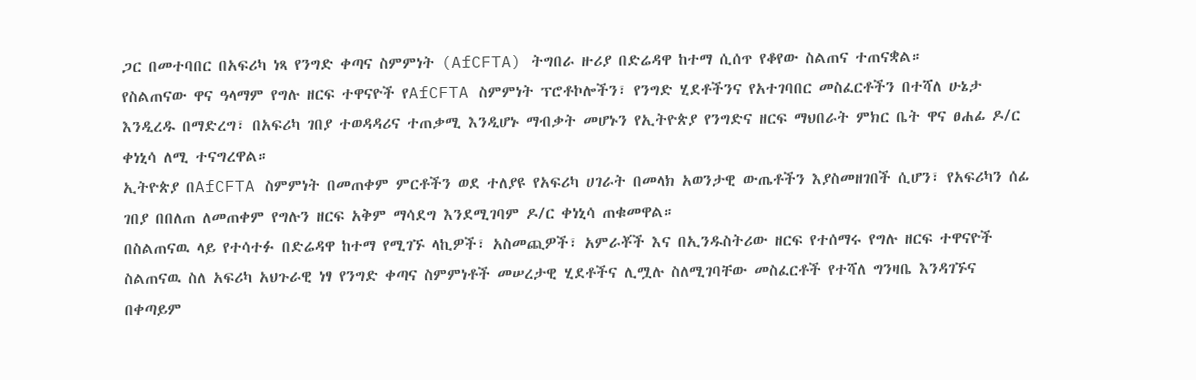ጋር በመተባበር በአፍሪካ ነጻ የንግድ ቀጣና ስምምነት (AfCFTA) ትግበራ ዙሪያ በድሬዳዋ ከተማ ሲሰጥ የቆየው ስልጠና ተጠናቋል።
የስልጠናው ዋና ዓላማም የግሉ ዘርፍ ተዋናዮች የAfCFTA ስምምነት ፕሮቶኮሎችን፣ የንግድ ሂደቶችንና የአተገባበር መስፈርቶችን በተሻለ ሁኔታ እንዲረዱ በማድረግ፣ በአፍሪካ ገበያ ተወዳዳሪና ተጠቃሚ እንዲሆኑ ማብቃት መሆኑን የኢትዮጵያ የንግድና ዘርፍ ማህበራት ምክር ቤት ዋና ፀሐፊ ዶ/ር ቀነኒሳ ለሚ ተናግረዋል።
ኢትዮጵያ በAfCFTA ስምምነት በመጠቀም ምርቶችን ወደ ተለያዩ የአፍሪካ ሀገራት በመላክ አወንታዊ ውጤቶችን እያስመዘገበች ሲሆን፣ የአፍሪካን ሰፊ ገበያ በበለጠ ለመጠቀም የግሉን ዘርፍ አቅም ማሳደግ እንደሚገባም ዶ/ር ቀነኒሳ ጠቁመዋል።
በስልጠናዉ ላይ የተሳተፉ በድሬዳዋ ከተማ የሚገኙ ላኪዎች፣ አስመጪዎች፣ አምራቾች እና በኢንዱስትሪው ዘርፍ የተሰማሩ የግሉ ዘርፍ ተዋናዮች ስልጠናዉ ስለ አፍሪካ አህጉራዊ ነፃ የንግድ ቀጣና ስምምነቶች መሠረታዊ ሂደቶችና ሊሟሉ ስለሚገባቸው መስፈርቶች የተሻለ ግንዛቤ እንዳገኙና በቀጣይም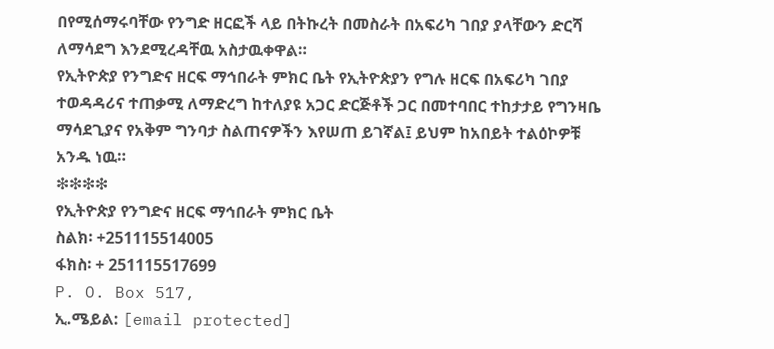በየሚሰማሩባቸው የንግድ ዘርፎች ላይ በትኩረት በመስራት በአፍሪካ ገበያ ያላቸውን ድርሻ ለማሳደግ እንደሚረዳቸዉ አስታዉቀዋል።
የኢትዮጵያ የንግድና ዘርፍ ማኅበራት ምክር ቤት የኢትዮጵያን የግሉ ዘርፍ በአፍሪካ ገበያ ተወዳዳሪና ተጠቃሚ ለማድረግ ከተለያዩ አጋር ድርጅቶች ጋር በመተባበር ተከታታይ የግንዛቤ ማሳደጊያና የአቅም ግንባታ ስልጠናዎችን እየሠጠ ይገኛል፤ ይህም ከአበይት ተልዕኮዎቹ አንዱ ነዉ።
❇❇❇❇
የኢትዮጵያ የንግድና ዘርፍ ማኅበራት ምክር ቤት
ስልክ፡ +251115514005
ፋክስ፡ + 251115517699
P. O. Box 517,
ኢ.ሜይል: [email protected]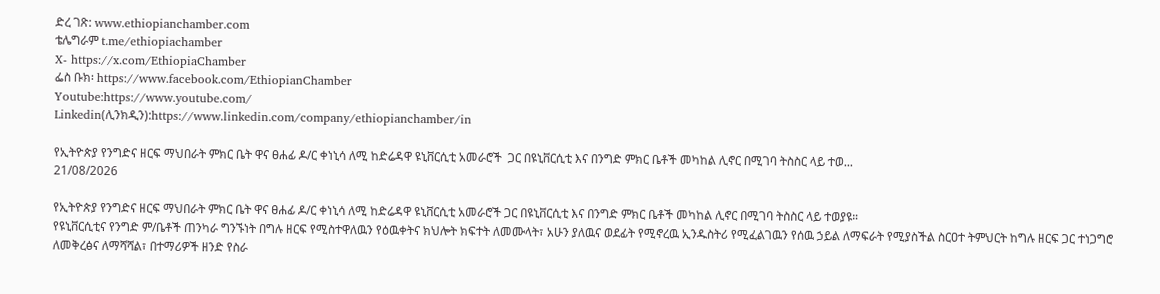ድረ ገጽ: www.ethiopianchamber.com
ቴሌግራም t.me/ethiopiachamber
X- https://x.com/EthiopiaChamber
ፌስ ቡክ፡ https://www.facebook.com/EthiopianChamber
Youtube:https://www.youtube.com/
Linkedin(ሊንክዲን):https://www.linkedin.com/company/ethiopianchamber/in

የኢትዮጵያ የንግድና ዘርፍ ማህበራት ምክር ቤት ዋና ፀሐፊ ዶ/ር ቀነኒሳ ለሚ ከድሬዳዋ ዩኒቨርሲቲ አመራሮች  ጋር በዩኒቨርሲቲ እና በንግድ ምክር ቤቶች መካከል ሊኖር በሚገባ ትስስር ላይ ተወ...
21/08/2026

የኢትዮጵያ የንግድና ዘርፍ ማህበራት ምክር ቤት ዋና ፀሐፊ ዶ/ር ቀነኒሳ ለሚ ከድሬዳዋ ዩኒቨርሲቲ አመራሮች ጋር በዩኒቨርሲቲ እና በንግድ ምክር ቤቶች መካከል ሊኖር በሚገባ ትስስር ላይ ተወያዩ።
የዩኒቨርሲቲና የንግድ ም/ቤቶች ጠንካራ ግንኙነት በግሉ ዘርፍ የሚስተዋለዉን የዕዉቀትና ክህሎት ክፍተት ለመሙላት፣ አሁን ያለዉና ወደፊት የሚኖረዉ ኢንዱስትሪ የሚፈልገዉን የሰዉ ኃይል ለማፍራት የሚያስችል ስርዐተ ትምህርት ከግሉ ዘርፍ ጋር ተነጋግሮ ለመቅረፅና ለማሻሻል፣ በተማሪዎች ዘንድ የስራ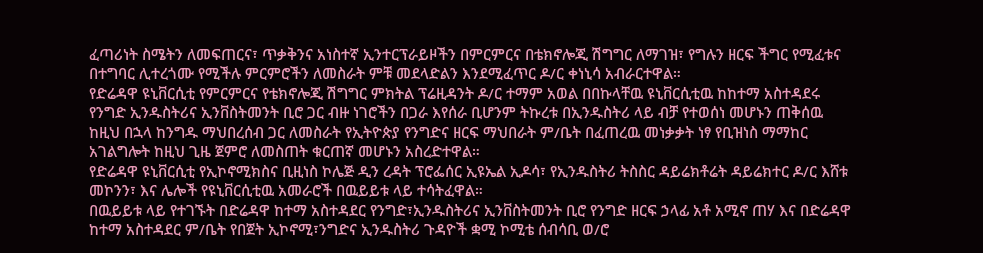ፈጣሪነት ስሜትን ለመፍጠርና፣ ጥቃቅንና አነስተኛ ኢንተርፕራይዞችን በምርምርና በቴክኖሎጂ ሽግግር ለማገዝ፣ የግሉን ዘርፍ ችግር የሚፈቱና በተግባር ሊተረጎሙ የሚችሉ ምርምሮችን ለመስራት ምቹ መደላድልን እንደሚፈጥር ዶ/ር ቀነኒሳ አብራርተዋል።
የድሬዳዋ ዩኒቨርሲቲ የምርምርና የቴክኖሎጂ ሽግግር ምክትል ፕሬዚዳንት ዶ/ር ተማም አወል በበኩላቸዉ ዩኒቨርሲቲዉ ከከተማ አስተዳደሩ የንግድ ኢንዱስትሪና ኢንቨስትመንት ቢሮ ጋር ብዙ ነገሮችን በጋራ እየሰራ ቢሆንም ትኩረቱ በኢንዱስትሪ ላይ ብቻ የተወሰነ መሆኑን ጠቅሰዉ ከዚህ በኋላ ከንግዱ ማህበረሰብ ጋር ለመስራት የኢትዮጵያ የንግድና ዘርፍ ማህበራት ም/ቤት በፈጠረዉ መነቃቃት ነፃ የቢዝነስ ማማከር አገልግሎት ከዚህ ጊዜ ጀምሮ ለመስጠት ቁርጠኛ መሆኑን አስረድተዋል።
የድሬዳዋ ዩኒቨርሲቲ የኢኮኖሚክስና ቢዚነስ ኮሌጅ ዲን ረዳት ፕሮፌሰር ኢዩኤል ኢዶሳ፣ የኢንዱስትሪ ትስስር ዳይሬክቶሬት ዳይሬክተር ዶ/ር እሸቱ መኮንን፣ እና ሌሎች የዩኒቨርሲቲዉ አመራሮች በዉይይቱ ላይ ተሳትፈዋል።
በዉይይቱ ላይ የተገኙት በድሬዳዋ ከተማ አስተዳደር የንግድ፣ኢንዱስትሪና ኢንቨስትመንት ቢሮ የንግድ ዘርፍ ኃላፊ አቶ አሚኖ ጠሃ እና በድሬዳዋ ከተማ አስተዳደር ም/ቤት የበጀት ኢኮኖሚ፣ንግድና ኢንዱስትሪ ጉዳዮች ቋሚ ኮሚቴ ሰብሳቢ ወ/ሮ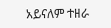አይናለም ተዘራ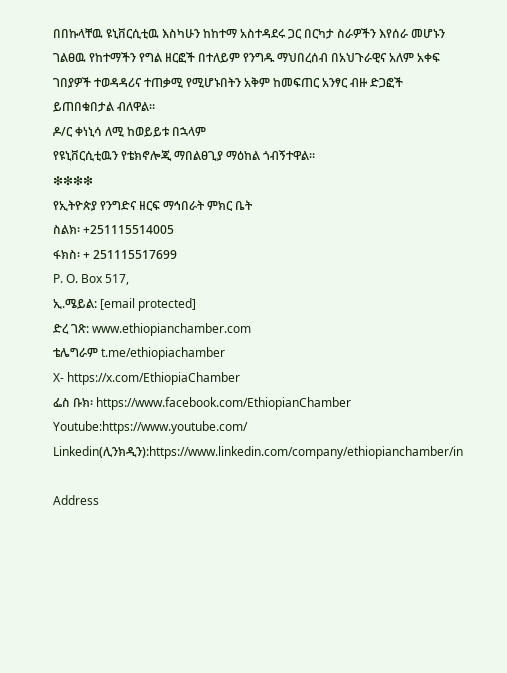በበኩላቸዉ ዩኒቨርሲቲዉ እስካሁን ከከተማ አስተዳደሩ ጋር በርካታ ስራዎችን እየሰራ መሆኑን ገልፀዉ የከተማችን የግል ዘርፎች በተለይም የንግዱ ማህበረሰብ በአህጉራዊና አለም አቀፍ ገበያዎች ተወዳዳሪና ተጠቃሚ የሚሆኑበትን አቅም ከመፍጠር አንፃር ብዙ ድጋፎች ይጠበቁበታል ብለዋል።
ዶ/ር ቀነኒሳ ለሚ ከወይይቱ በኋላም
የዩኒቨርሲቲዉን የቴክኖሎጂ ማበልፀጊያ ማዕከል ጎብኝተዋል።
❇❇❇❇
የኢትዮጵያ የንግድና ዘርፍ ማኅበራት ምክር ቤት
ስልክ፡ +251115514005
ፋክስ፡ + 251115517699
P. O. Box 517,
ኢ.ሜይል: [email protected]
ድረ ገጽ: www.ethiopianchamber.com
ቴሌግራም t.me/ethiopiachamber
X- https://x.com/EthiopiaChamber
ፌስ ቡክ፡ https://www.facebook.com/EthiopianChamber
Youtube:https://www.youtube.com/
Linkedin(ሊንክዲን):https://www.linkedin.com/company/ethiopianchamber/in

Address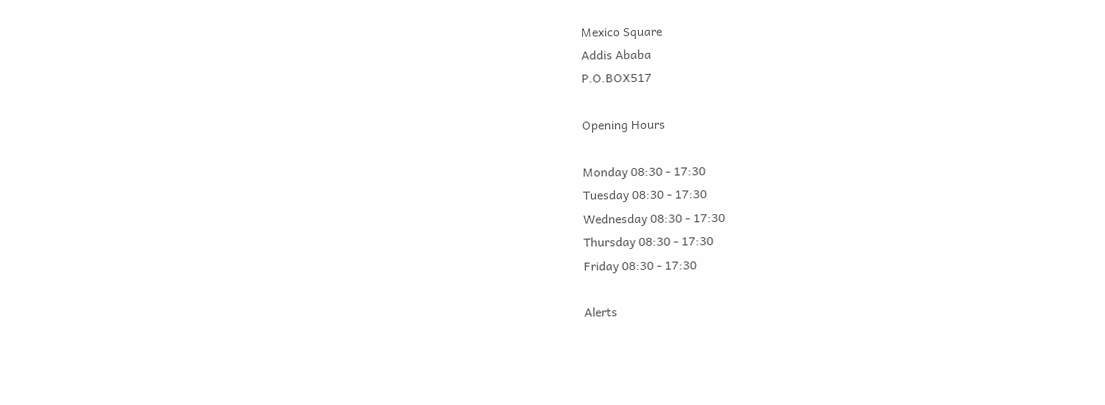Mexico Square
Addis Ababa
P.O.BOX517

Opening Hours

Monday 08:30 - 17:30
Tuesday 08:30 - 17:30
Wednesday 08:30 - 17:30
Thursday 08:30 - 17:30
Friday 08:30 - 17:30

Alerts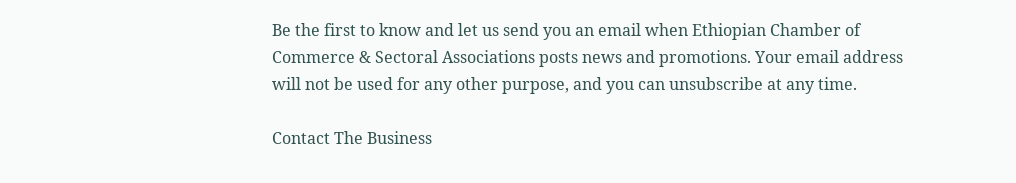Be the first to know and let us send you an email when Ethiopian Chamber of Commerce & Sectoral Associations posts news and promotions. Your email address will not be used for any other purpose, and you can unsubscribe at any time.

Contact The Business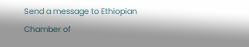Send a message to Ethiopian Chamber of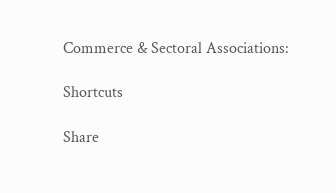Commerce & Sectoral Associations:

Shortcuts

Share